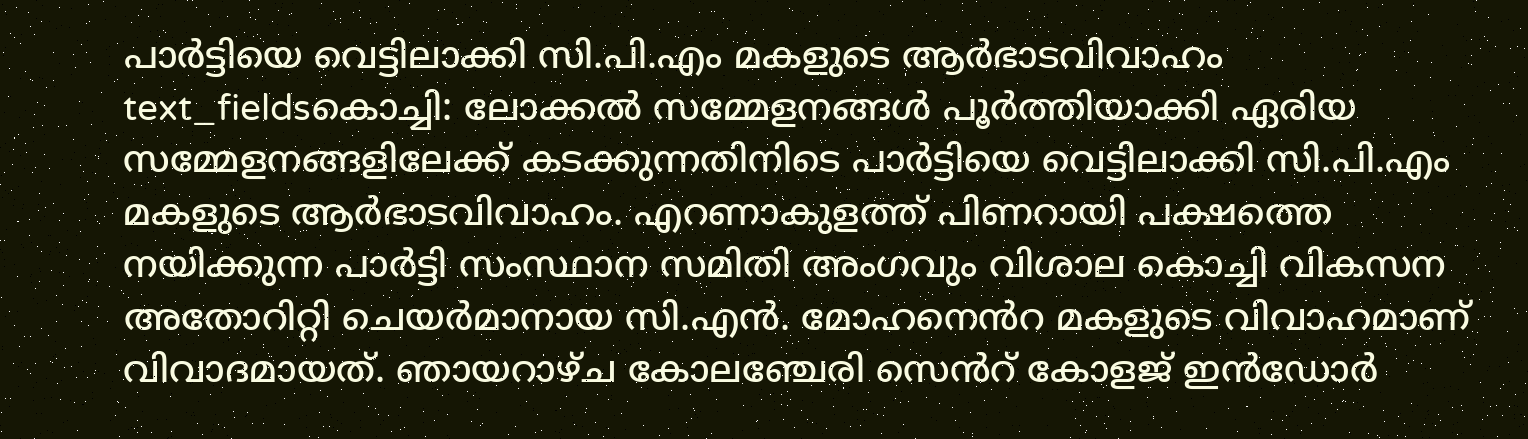പാർട്ടിയെ വെട്ടിലാക്കി സി.പി.എം മകളുടെ ആർഭാടവിവാഹം
text_fieldsകൊച്ചി: ലോക്കൽ സമ്മേളനങ്ങൾ പൂർത്തിയാക്കി ഏരിയ സമ്മേളനങ്ങളിലേക്ക് കടക്കുന്നതിനിടെ പാർട്ടിയെ വെട്ടിലാക്കി സി.പി.എം മകളുടെ ആർഭാടവിവാഹം. എറണാകുളത്ത് പിണറായി പക്ഷത്തെ നയിക്കുന്ന പാർട്ടി സംസ്ഥാന സമിതി അംഗവും വിശാല കൊച്ചി വികസന അതോറിറ്റി ചെയർമാനായ സി.എൻ. മോഹനെൻറ മകളുടെ വിവാഹമാണ് വിവാദമായത്. ഞായറാഴ്ച കോലഞ്ചേരി സെൻറ് കോളജ് ഇൻഡോർ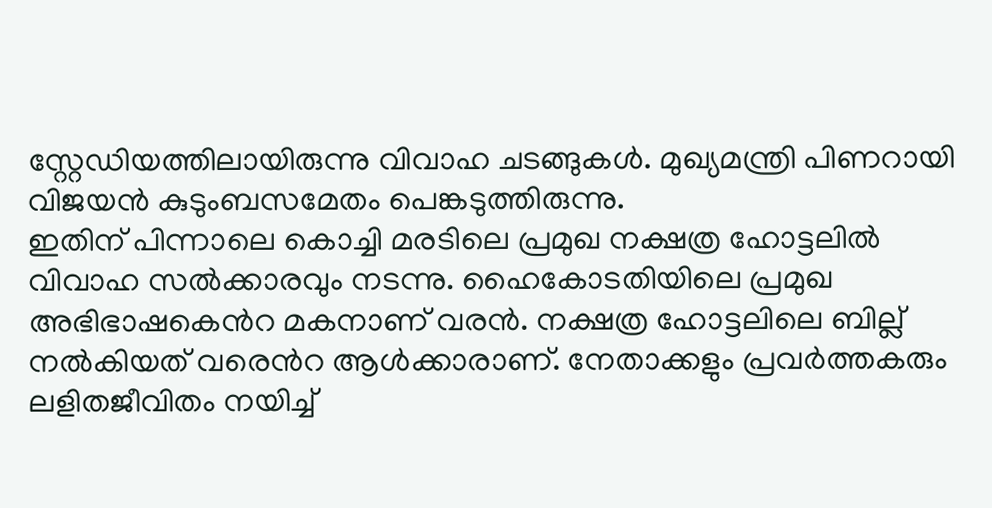സ്റ്റേഡിയത്തിലായിരുന്നു വിവാഹ ചടങ്ങുകൾ. മുഖ്യമന്ത്രി പിണറായി വിജയൻ കുടുംബസമേതം പെങ്കടുത്തിരുന്നു.
ഇതിന് പിന്നാലെ കൊച്ചി മരടിലെ പ്രമുഖ നക്ഷത്ര ഹോട്ടലിൽ വിവാഹ സൽക്കാരവും നടന്നു. ഹൈകോടതിയിലെ പ്രമുഖ അഭിഭാഷകെൻറ മകനാണ് വരൻ. നക്ഷത്ര ഹോട്ടലിലെ ബില്ല് നൽകിയത് വരെൻറ ആൾക്കാരാണ്. നേതാക്കളും പ്രവർത്തകരും ലളിതജീവിതം നയിച്ച്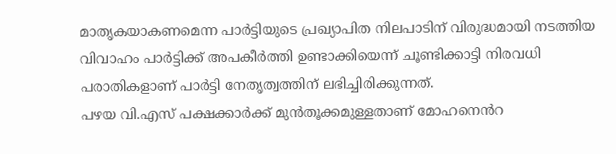മാതൃകയാകണമെന്ന പാർട്ടിയുടെ പ്രഖ്യാപിത നിലപാടിന് വിരുദ്ധമായി നടത്തിയ വിവാഹം പാർട്ടിക്ക് അപകീർത്തി ഉണ്ടാക്കിയെന്ന് ചൂണ്ടിക്കാട്ടി നിരവധി പരാതികളാണ് പാർട്ടി നേതൃത്വത്തിന് ലഭിച്ചിരിക്കുന്നത്.
പഴയ വി.എസ് പക്ഷക്കാർക്ക് മുൻതൂക്കമുള്ളതാണ് മോഹനെൻറ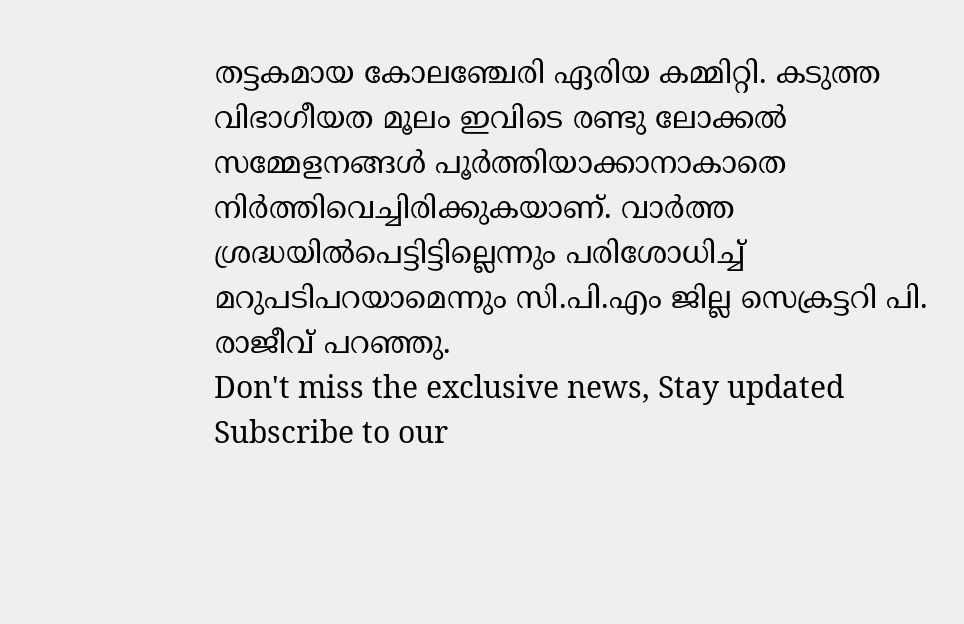തട്ടകമായ കോലഞ്ചേരി ഏരിയ കമ്മിറ്റി. കടുത്ത വിഭാഗീയത മൂലം ഇവിടെ രണ്ടു ലോക്കൽ സമ്മേളനങ്ങൾ പൂർത്തിയാക്കാനാകാതെ നിർത്തിവെച്ചിരിക്കുകയാണ്. വാർത്ത ശ്രദ്ധയിൽപെട്ടിട്ടില്ലെന്നും പരിശോധിച്ച് മറുപടിപറയാമെന്നും സി.പി.എം ജില്ല സെക്രട്ടറി പി. രാജീവ് പറഞ്ഞു.
Don't miss the exclusive news, Stay updated
Subscribe to our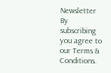Newsletter
By subscribing you agree to our Terms & Conditions.